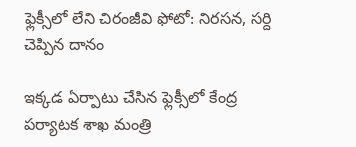ఫ్లెక్సీలో లేని చిరంజీవి ఫోటో: నిరసన, సర్ది చెప్పిన దానం

ఇక్కడ ఏర్పాటు చేసిన ఫ్లెక్సీలో కేంద్ర పర్యాటక శాఖ మంత్రి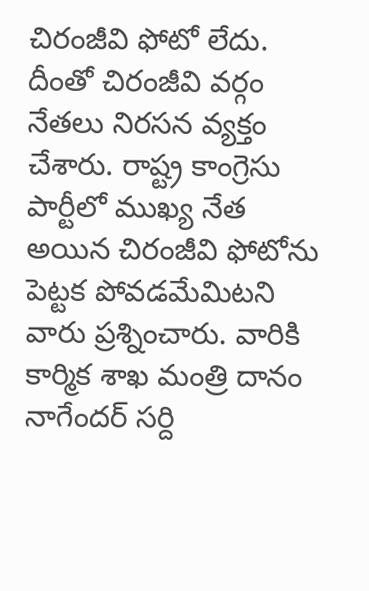చిరంజీవి ఫోటో లేదు. దీంతో చిరంజీవి వర్గం నేతలు నిరసన వ్యక్తం చేశారు. రాష్ట్ర కాంగ్రెసు పార్టీలో ముఖ్య నేత అయిన చిరంజీవి ఫోటోను పెట్టక పోవడమేమిటని వారు ప్రశ్నించారు. వారికి కార్మిక శాఖ మంత్రి దానం నాగేందర్ సర్ది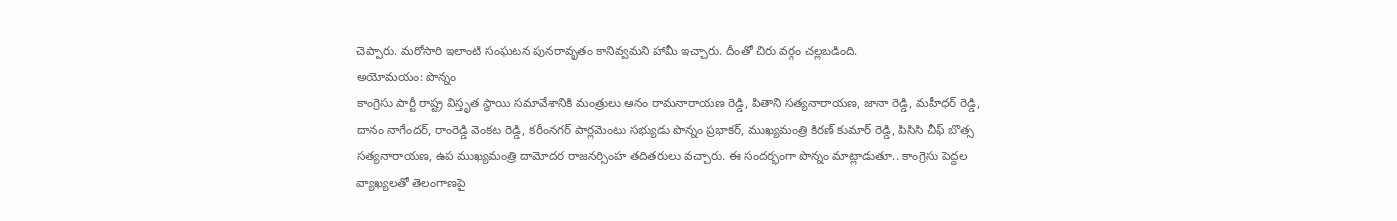చెప్పారు. మరోసారి ఇలాంటి సంఘటన పునరావృతం కానివ్వమని హామీ ఇచ్చారు. దీంతో చిరు వర్గం చల్లబడింది.
అయోమయం: పొన్నం
కాంగ్రెసు పార్టీ రాష్ట్ర విస్తృత స్థాయి సమావేశానికి మంత్రులు ఆనం రామనారాయణ రెడ్డి, పితాని సత్యనారాయణ, జానా రెడ్డి, మహీధర్ రెడ్డి, దానం నాగేందర్, రాంరెడ్డి వెంకట రెడ్డి, కరీంనగర్ పార్లమెంటు సభ్యుడు పొన్నం ప్రభాకర్, ముఖ్యమంత్రి కిరణ్ కుమార్ రెడ్డి, పిసిసి చీఫ్ బొత్స సత్యనారాయణ, ఉప ముఖ్యమంత్రి దామోదర రాజనర్సింహ తదితరులు వచ్చారు. ఈ సందర్భంగా పొన్నం మాట్లాడుతూ.. కాంగ్రెసు పెద్దల వ్యాఖ్యలతో తెలంగాణపై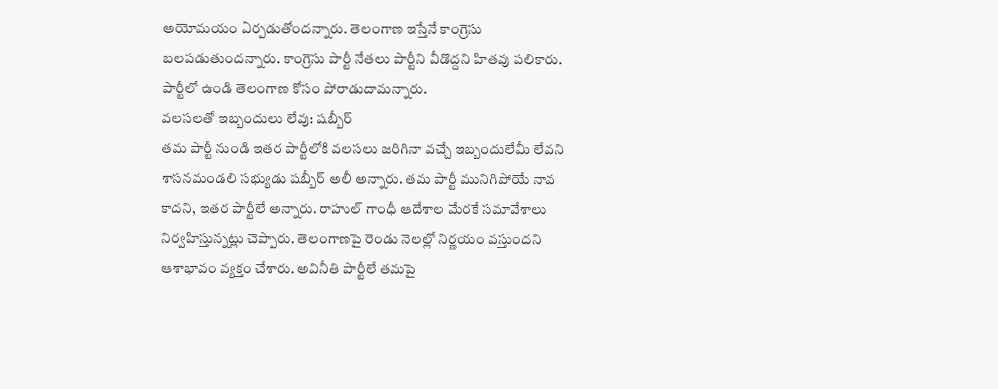అయోమయం ఏర్పడుతోందన్నారు. తెలంగాణ ఇస్తేనే కాంగ్రెసు బలపడుతుందన్నారు. కాంగ్రెసు పార్టీ నేతలు పార్టీని వీడొద్దని హితవు పలికారు. పార్టీలో ఉండి తెలంగాణ కోసం పోరాడుదామన్నారు.
వలసలతో ఇబ్బందులు లేవు: షబ్బీర్
తమ పార్టీ నుండి ఇతర పార్టీలోకి వలసలు జరిగినా వచ్చే ఇబ్బందులేమీ లేవని శాసనమండలి సభ్యుడు షబ్బీర్ అలీ అన్నారు. తమ పార్టీ మునిగిపోయే నావ కాదని, ఇతర పార్టీలే అన్నారు. రాహుల్ గాంధీ ఆదేశాల మేరకే సమావేశాలు నిర్వహిస్తున్నట్లు చెప్పారు. తెలంగాణపై రెండు నెలల్లో నిర్ణయం వస్తుందని ఆశాభావం వ్యక్తం చేశారు. అవినీతి పార్టీలే తమపై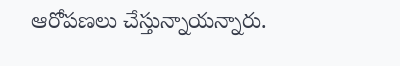ఆరోపణలు చేస్తున్నాయన్నారు.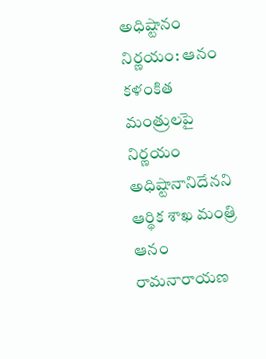అధిష్టానం నిర్ణయం: ఆనం
కళంకిత మంత్రులపై నిర్ణయం అధిష్టానానిదేనని ఆర్థిక శాఖ మంత్రి ఆనం రామనారాయణ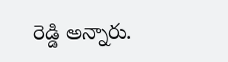రెడ్డి అన్నారు.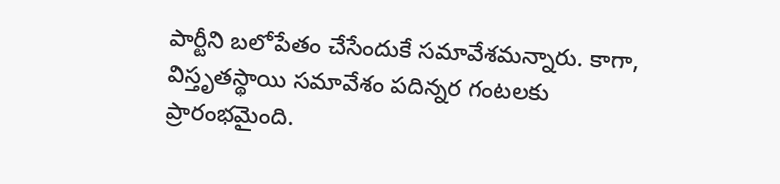పార్టీని బలోపేతం చేసేందుకే సమావేశమన్నారు. కాగా, విస్తృతస్థాయి సమావేశం పదిన్నర గంటలకు ప్రారంభమైంది.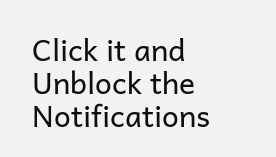Click it and Unblock the Notifications